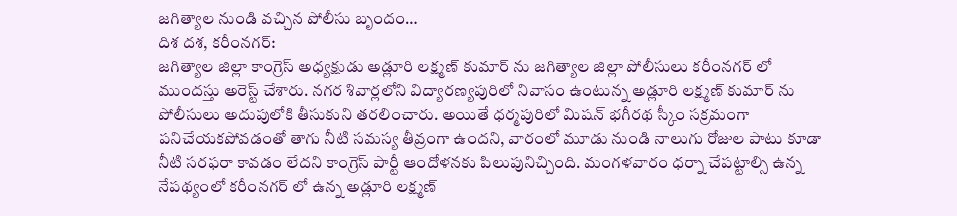జగిత్యాల నుండి వచ్చిన పోలీసు బృందం…
దిశ దశ, కరీంనగర్:
జగిత్యాల జిల్లా కాంగ్రెస్ అధ్యక్షుడు అడ్లూరి లక్ష్మణ్ కుమార్ ను జగిత్యాల జిల్లా పోలీసులు కరీంనగర్ లో ముందస్తు అరెస్ట్ చేశారు. నగర శివార్లలోని విద్యారణ్యపురిలో నివాసం ఉంటున్న అడ్లూరి లక్ష్మణ్ కుమార్ ను పోలీసులు అదుపులోకి తీసుకుని తరలించారు. అయితే ధర్మపురిలో మిషన్ భగీరథ స్కీం సక్రమంగా పనిచేయకపోవడంతో తాగు నీటి సమస్య తీవ్రంగా ఉందని, వారంలో మూడు నుండి నాలుగు రోజుల పాటు కూడా నీటి సరఫరా కావడం లేదని కాంగ్రెస్ పార్టీ ఆందోళనకు పిలుపునిచ్చింది. మంగళవారం ధర్నా చేపట్టాల్సి ఉన్న నేపథ్యంలో కరీంనగర్ లో ఉన్న అడ్లూరి లక్ష్మణ్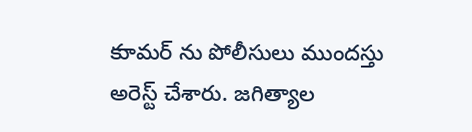కుామర్ ను పోలీసులు ముందస్తు అరెస్ట్ చేశారు. జగిత్యాల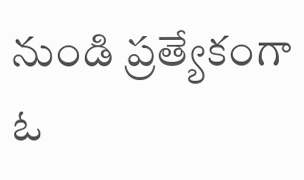నుండి ప్రత్యేకంగా ఓ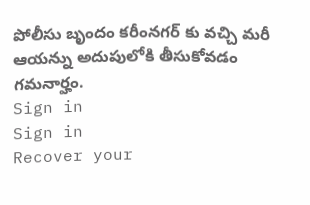పోలీసు బృందం కరీంనగర్ కు వచ్చి మరీ ఆయన్ను అదుపులోకి తీసుకోవడం గమనార్హం.
Sign in
Sign in
Recover your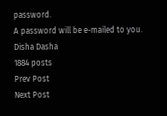password.
A password will be e-mailed to you.
Disha Dasha
1884 posts
Prev Post
Next Post